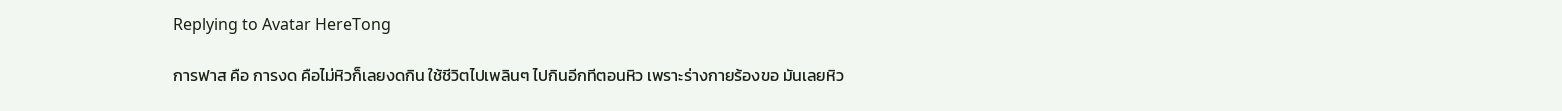Replying to Avatar HereTong

การฟาส คือ การงด คือไม่หิวก็เลยงดกิน ใช้ชีวิตไปเพลินๆ ไปกินอีกทีตอนหิว เพราะร่างกายร้องขอ มันเลยหิว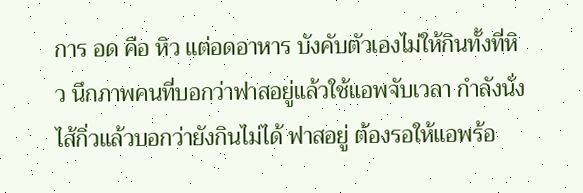การ อด คือ หิว แต่อดอาหาร บังคับตัวเองไม่ให้กินทั้งที่หิว นึกภาพคนที่บอกว่าฟาสอยู่แล้วใช้แอพจับเวลา กำลังนั่งไส้กิ่วแล้วบอกว่ายังกินไม่ได้ ฟาสอยู่ ต้องรอให้แอพร้อ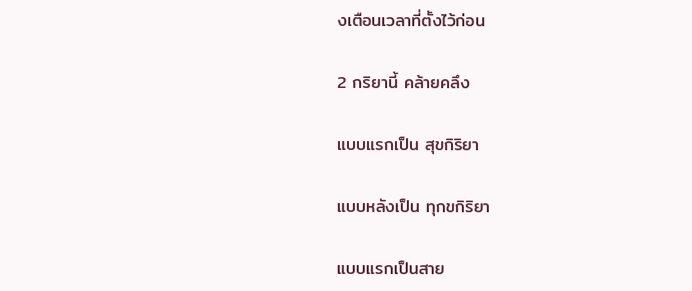งเตือนเวลาที่ตั้งไว้ก่อน

2 กริยานี้ คล้ายคลึง

แบบแรกเป็น สุขกิริยา

แบบหลังเป็น ทุกขกิริยา

แบบแรกเป็นสาย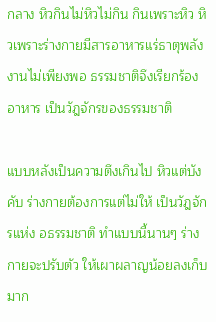กลาง หิวกินไม่หิวไม่กิน กินเพราะหิว หิวเพราะร่างกายมีสารอาหารแร่ธาตุพลังงานไม่เพียงพอ ธรรมชาติจึงเรียกร้องอาหาร เป็นวัฎจักรของธรรมชาติ

แบบหลังเป็นความตึงเกินไป หิวแต่บังคับ ร่างกายต้องการแต่ไม่ให้ เป็นวัฎจักรแห่ง อธรรมชาติ ทำแบบนี้นานๆ ร่างกายจะปรับตัว ให้เผาผลาญน้อยลงเก็บมาก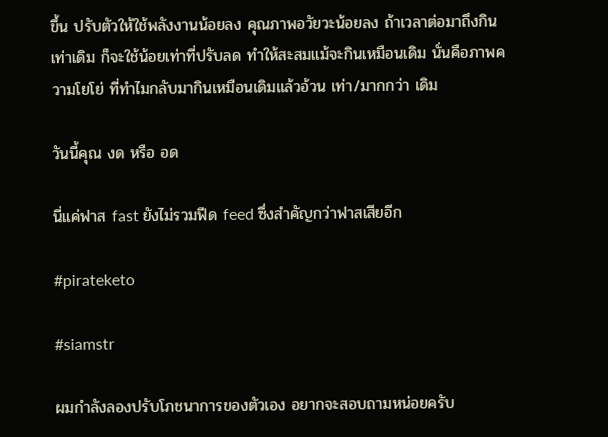ขึ้น ปรับตัวให้ใช้พลังงานน้อยลง คุณภาพอวัยวะน้อยลง ถ้าเวลาต่อมาถึงกินเท่าเดิม ก็จะใช้น้อยเท่าที่ปรับลด ทำให้สะสมแม้จะกินเหมือนเดิม นั่นคือภาพความโยโย่ ที่ทำไมกลับมากินเหมือนเดิมแล้วอ้วน เท่า/มากกว่า เดิม

วันนี้คุณ งด หรือ อด

นี่แค่ฟาส fast ยังไม่รวมฟีด feed ซึ่งสำคัญกว่าฟาสเสียอีก

#pirateketo

#siamstr

ผมกำลังลองปรับโภชนาการของตัวเอง อยากจะสอบถามหน่อยครับ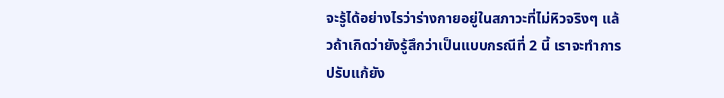จะรู้ได้อย่างไรว่าร่างกายอยู่ในสภาวะที่ไม่หิวจริงๆ แล้วถ้าเกิดว่ายังรู้สึกว่าเป็นแบบกรณีที่ 2 นี้ เราจะทำการปรับแก้ยัง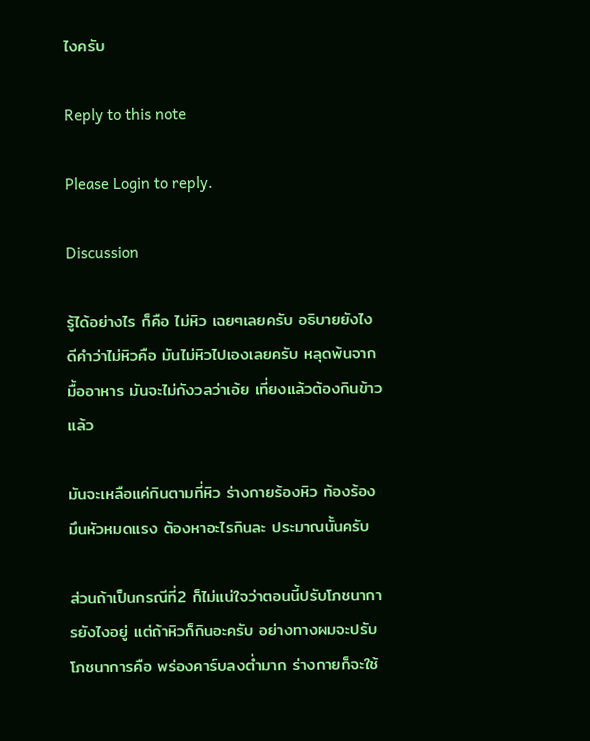ไงครับ

Reply to this note

Please Login to reply.

Discussion

รู้ได้อย่างไร ก็คือ ไม่หิว เฉยๆเลยครับ อธิบายยังไงดีคำว่าไม่หิวคือ มันไม่หิวไปเองเลยครับ หลุดพ้นจากมื้ออาหาร มันจะไม่กังวลว่าเอ้ย เที่ยงแล้วต้องกินข้าวแล้ว

มันจะเหลือแค่กินตามที่หิว ร่างกายร้องหิว ท้องร้อง มึนหัวหมดแรง ต้องหาอะไรกินละ ประมาณนั้นครับ

ส่วนถ้าเป็นกรณีที่2 ก็ไม่แน่ใจว่าตอนนี้ปรับโภชนาการยังไงอยู่ แต่ถ้าหิวก็กินอะครับ อย่างทางผมจะปรับโภชนาการคือ พร่องคาร์บลงต่ำมาก ร่างกายก็จะใช้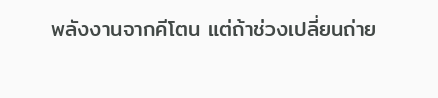พลังงานจากคีโตน แต่ถ้าช่วงเปลี่ยนถ่าย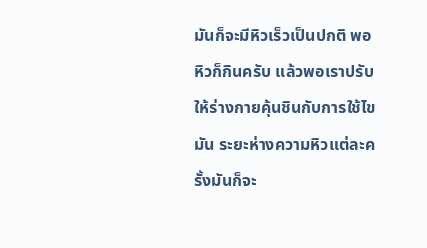มันก็จะมีหิวเร็วเป็นปกติ พอหิวก็กินครับ แล้วพอเราปรับให้ร่างกายคุ้นชินกับการใช้ไขมัน ระยะห่างความหิวแต่ละครั้งมันก็จะ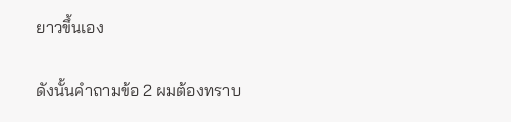ยาวขึ้นเอง

ดังนั้นคำถามข้อ 2 ผมต้องทราบ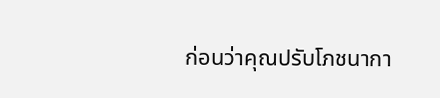ก่อนว่าคุณปรับโภชนากา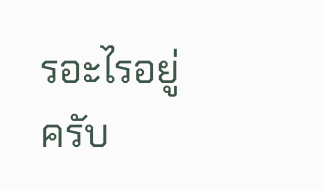รอะไรอยู่ครับ